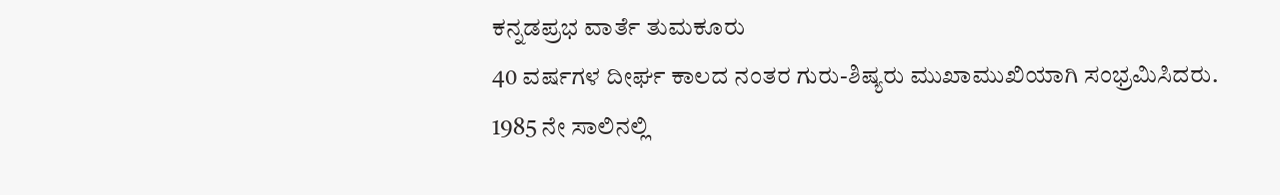ಕನ್ನಡಪ್ರಭ ವಾರ್ತೆ ತುಮಕೂರು
40 ವರ್ಷಗಳ ದೀರ್ಘ ಕಾಲದ ನಂತರ ಗುರು-ಶಿಷ್ಯರು ಮುಖಾಮುಖಿಯಾಗಿ ಸಂಭ್ರಮಿಸಿದರು.
1985 ನೇ ಸಾಲಿನಲ್ಲಿ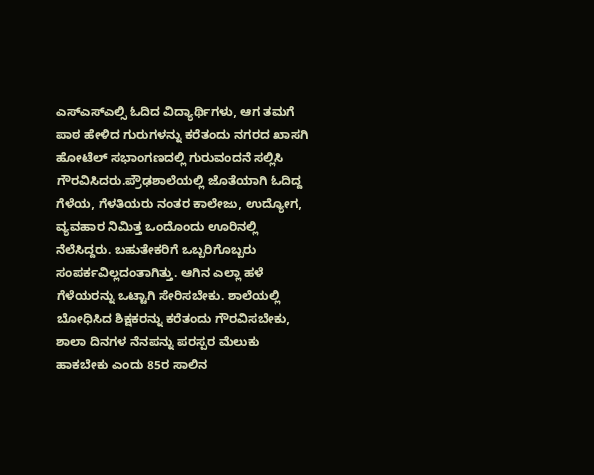ಎಸ್ಎಸ್ಎಲ್ಸಿ ಓದಿದ ವಿದ್ಯಾರ್ಥಿಗಳು, ಆಗ ತಮಗೆ ಪಾಠ ಹೇಳಿದ ಗುರುಗಳನ್ನು ಕರೆತಂದು ನಗರದ ಖಾಸಗಿ ಹೋಟೆಲ್ ಸಭಾಂಗಣದಲ್ಲಿ ಗುರುವಂದನೆ ಸಲ್ಲಿಸಿ ಗೌರವಿಸಿದರು.ಪ್ರೌಢಶಾಲೆಯಲ್ಲಿ ಜೊತೆಯಾಗಿ ಓದಿದ್ದ ಗೆಳೆಯ, ಗೆಳತಿಯರು ನಂತರ ಕಾಲೇಜು, ಉದ್ಯೋಗ, ವ್ಯವಹಾರ ನಿಮಿತ್ತ ಒಂದೊಂದು ಊರಿನಲ್ಲಿ ನೆಲೆಸಿದ್ದರು. ಬಹುತೇಕರಿಗೆ ಒಬ್ಬರಿಗೊಬ್ಬರು ಸಂಪರ್ಕವಿಲ್ಲದಂತಾಗಿತ್ತು. ಆಗಿನ ಎಲ್ಲಾ ಹಳೆ ಗೆಳೆಯರನ್ನು ಒಟ್ಟಾಗಿ ಸೇರಿಸಬೇಕು. ಶಾಲೆಯಲ್ಲಿ ಬೋಧಿಸಿದ ಶಿಕ್ಷಕರನ್ನು ಕರೆತಂದು ಗೌರವಿಸಬೇಕು, ಶಾಲಾ ದಿನಗಳ ನೆನಪನ್ನು ಪರಸ್ಪರ ಮೆಲುಕು ಹಾಕಬೇಕು ಎಂದು 85ರ ಸಾಲಿನ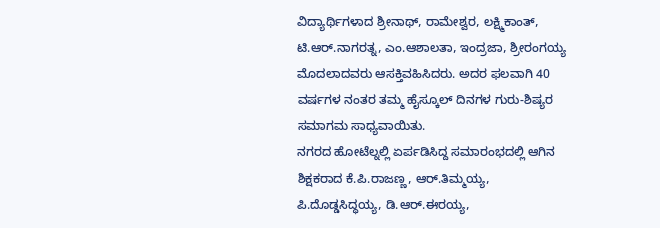ವಿದ್ಯಾರ್ಥಿಗಳಾದ ಶ್ರೀನಾಥ್, ರಾಮೇಶ್ವರ, ಲಕ್ಷ್ಮಿಕಾಂತ್, ಟಿ.ಆರ್.ನಾಗರತ್ನ, ಎಂ.ಆಶಾಲತಾ, ಇಂದ್ರಜಾ, ಶ್ರೀರಂಗಯ್ಯ ಮೊದಲಾದವರು ಆಸಕ್ತಿವಹಿಸಿದರು. ಅದರ ಫಲವಾಗಿ 40 ವರ್ಷಗಳ ನಂತರ ತಮ್ಮ ಹೈಸ್ಕೂಲ್ ದಿನಗಳ ಗುರು-ಶಿಷ್ಯರ ಸಮಾಗಮ ಸಾಧ್ಯವಾಯಿತು.
ನಗರದ ಹೋಟೆಲ್ನಲ್ಲಿ ಏರ್ಪಡಿಸಿದ್ದ ಸಮಾರಂಭದಲ್ಲಿ ಆಗಿನ ಶಿಕ್ಷಕರಾದ ಕೆ.ಪಿ.ರಾಜಣ್ಣ, ಆರ್.ತಿಮ್ಮಯ್ಯ, ಪಿ.ದೊಡ್ಡಸಿದ್ಧಯ್ಯ, ಡಿ.ಆರ್.ಈರಯ್ಯ,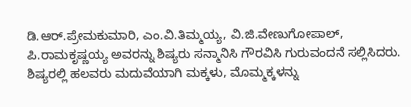ಡಿ.ಆರ್.ಪ್ರೇಮಕುಮಾರಿ, ಎಂ.ವಿ.ತಿಮ್ಮಯ್ಯ, ವಿ.ಜಿ.ವೇಣುಗೋಪಾಲ್, ಪಿ.ರಾಮಕೃಷ್ಣಯ್ಯ ಅವರನ್ನು ಶಿಷ್ಯರು ಸನ್ಮಾನಿಸಿ ಗೌರವಿಸಿ ಗುರುವಂದನೆ ಸಲ್ಲಿಸಿದರು. ಶಿಷ್ಯರಲ್ಲಿ ಹಲವರು ಮದುವೆಯಾಗಿ ಮಕ್ಕಳು, ಮೊಮ್ಮಕ್ಕಳನ್ನು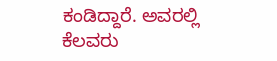ಕಂಡಿದ್ದಾರೆ. ಅವರಲ್ಲಿ ಕೆಲವರು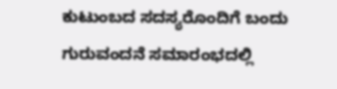ಕುಟುಂಬದ ಸದಸ್ಯರೊಂದಿಗೆ ಬಂದು ಗುರುವಂದನೆ ಸಮಾರಂಭದಲ್ಲಿ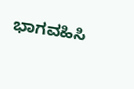ಭಾಗವಹಿಸಿ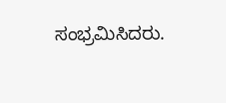ಸಂಭ್ರಮಿಸಿದರು.